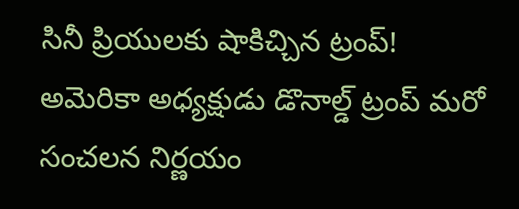సినీ ప్రియులకు షాకిచ్చిన ట్రంప్!
అమెరికా అధ్యక్షుడు డొనాల్డ్ ట్రంప్ మరో సంచలన నిర్ణయం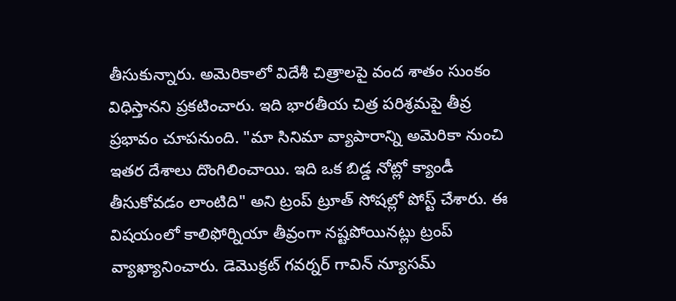తీసుకున్నారు. అమెరికాలో విదేశీ చిత్రాలపై వంద శాతం సుంకం విధిస్తానని ప్రకటించారు. ఇది భారతీయ చిత్ర పరిశ్రమపై తీవ్ర ప్రభావం చూపనుంది. "మా సినిమా వ్యాపారాన్ని అమెరికా నుంచి ఇతర దేశాలు దొంగిలించాయి. ఇది ఒక బిడ్డ నోట్లో క్యాండీ తీసుకోవడం లాంటిది" అని ట్రంప్ ట్రూత్ సోషల్లో పోస్ట్ చేశారు. ఈ విషయంలో కాలిఫోర్నియా తీవ్రంగా నష్టపోయినట్లు ట్రంప్ వ్యాఖ్యానించారు. డెమొక్రట్ గవర్నర్ గావిన్ న్యూసమ్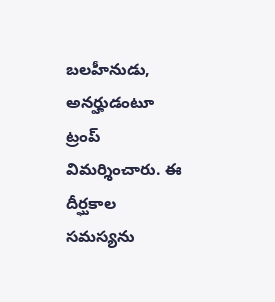బలహీనుడు, అనర్హుడంటూ ట్రంప్ విమర్శించారు. ఈ దీర్ఘకాల సమస్యను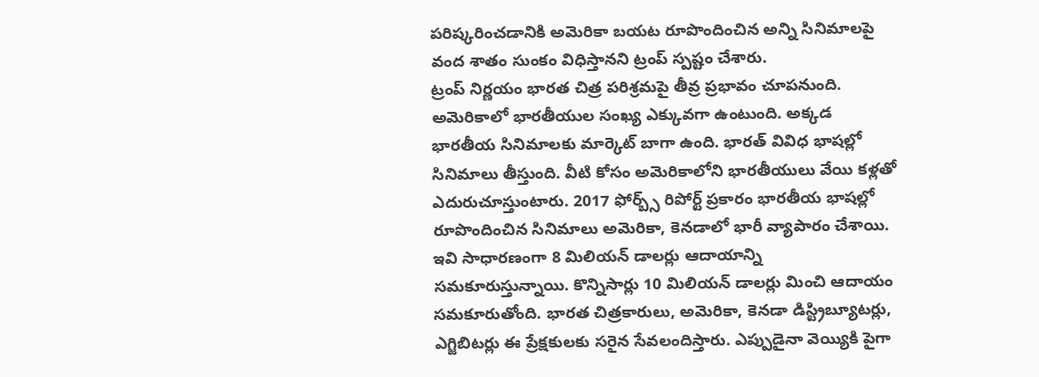పరిష్కరించడానికి అమెరికా బయట రూపొందించిన అన్ని సినిమాలపై వంద శాతం సుంకం విధిస్తానని ట్రంప్ స్పష్టం చేశారు.
ట్రంప్ నిర్ణయం భారత చిత్ర పరిశ్రమపై తీవ్ర ప్రభావం చూపనుంది. అమెరికాలో భారతీయుల సంఖ్య ఎక్కువగా ఉంటుంది. అక్కడ భారతీయ సినిమాలకు మార్కెట్ బాగా ఉంది. భారత్ వివిధ భాషల్లో సినిమాలు తీస్తుంది. వీటి కోసం అమెరికాలోని భారతీయులు వేయి కళ్లతో ఎదురుచూస్తుంటారు. 2017 ఫోర్బ్స్ రిపోర్ట్ ప్రకారం భారతీయ భాషల్లో రూపొందించిన సినిమాలు అమెరికా, కెనడాలో భారీ వ్యాపారం చేశాయి. ఇవి సాధారణంగా 8 మిలియన్ డాలర్లు ఆదాయాన్ని సమకూరుస్తున్నాయి. కొన్నిసార్లు 10 మిలియన్ డాలర్లు మించి ఆదాయం సమకూరుతోంది. భారత చిత్రకారులు, అమెరికా, కెనడా డిస్ట్రిబ్యూటర్లు, ఎగ్జిబిటర్లు ఈ ప్రేక్షకులకు సరైన సేవలందిస్తారు. ఎప్పుడైనా వెయ్యికి పైగా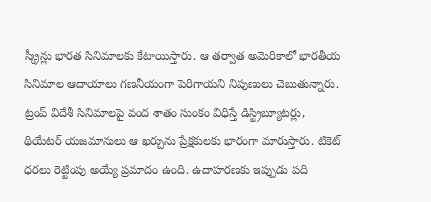స్క్రీన్లు భారత సినిమాలకు కేటాయిస్తారు. ఆ తర్వాత అమెరికాలో భారతీయ సినిమాల ఆదాయాలు గణనీయంగా పెరిగాయని నిపుణులు చెబుతున్నారు.
ట్రంప్ విదేశీ సినిమాలపై వంద శాతం సుంకం విధిస్తే డిస్ట్రిబ్యూటర్లు, థియేటర్ యజమానులు ఆ ఖర్చును ప్రేక్షకులకు భారంగా మారుస్తారు. టికెట్ ధరలు రెట్టింపు అయ్యే ప్రమాదం ఉంది. ఉదాహరణకు ఇప్పుడు పది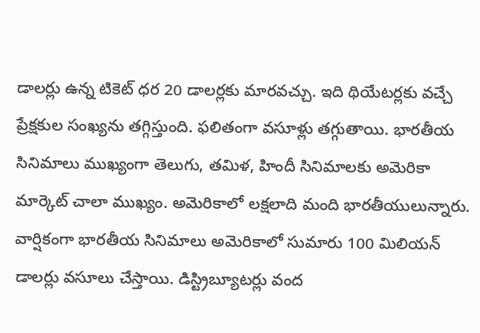డాలర్లు ఉన్న టికెట్ ధర 20 డాలర్లకు మారవచ్చు. ఇది థియేటర్లకు వచ్చే ప్రేక్షకుల సంఖ్యను తగ్గిస్తుంది. ఫలితంగా వసూళ్లు తగ్గుతాయి. భారతీయ సినిమాలు ముఖ్యంగా తెలుగు, తమిళ, హిందీ సినిమాలకు అమెరికా మార్కెట్ చాలా ముఖ్యం. అమెరికాలో లక్షలాది మంది భారతీయులున్నారు. వార్షికంగా భారతీయ సినిమాలు అమెరికాలో సుమారు 100 మిలియన్ డాలర్లు వసూలు చేస్తాయి. డిస్ట్రిబ్యూటర్లు వంద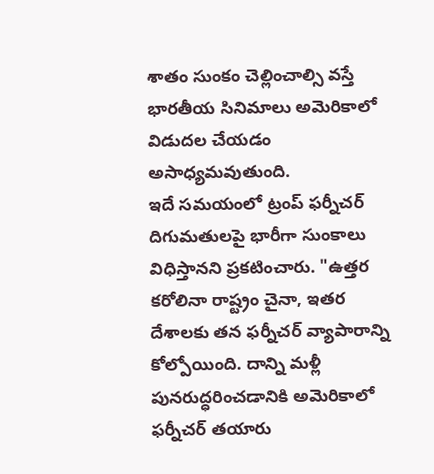శాతం సుంకం చెల్లించాల్సి వస్తే భారతీయ సినిమాలు అమెరికాలో విడుదల చేయడం అసాధ్యమవుతుంది.
ఇదే సమయంలో ట్రంప్ ఫర్నీచర్ దిగుమతులపై భారీగా సుంకాలు విధిస్తానని ప్రకటించారు. "ఉత్తర కరోలినా రాష్ట్రం చైనా, ఇతర దేశాలకు తన ఫర్నీచర్ వ్యాపారాన్ని కోల్పోయింది. దాన్ని మళ్లీ పునరుద్ధరించడానికి అమెరికాలో ఫర్నీచర్ తయారు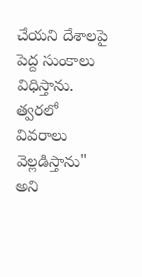చేయని దేశాలపై పెద్ద సుంకాలు విధిస్తాను. త్వరలో వివరాలు వెల్లడిస్తాను" అని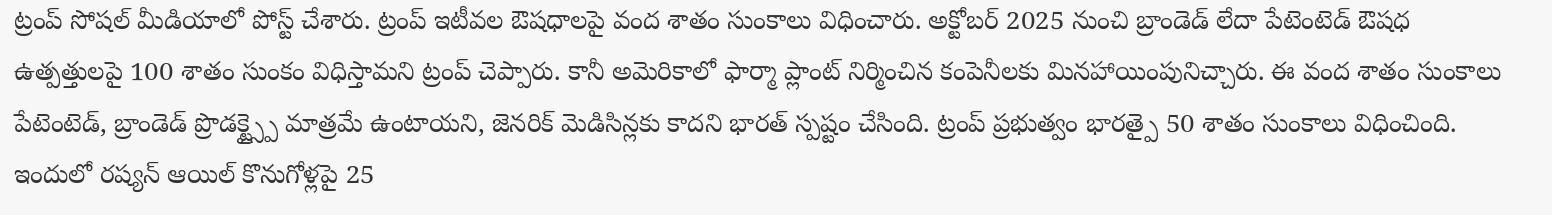ట్రంప్ సోషల్ మీడియాలో పోస్ట్ చేశారు. ట్రంప్ ఇటీవల ఔషధాలపై వంద శాతం సుంకాలు విధించారు. అక్టోబర్ 2025 నుంచి బ్రాండెడ్ లేదా పేటెంటెడ్ ఔషధ ఉత్పత్తులపై 100 శాతం సుంకం విధిస్తామని ట్రంప్ చెప్పారు. కానీ అమెరికాలో ఫార్మా ప్లాంట్ నిర్మించిన కంపెనీలకు మినహాయింపునిచ్చారు. ఈ వంద శాతం సుంకాలు పేటెంటెడ్, బ్రాండెడ్ ప్రొడక్ట్స్పై మాత్రమే ఉంటాయని, జెనరిక్ మెడిసిన్లకు కాదని భారత్ స్పష్టం చేసింది. ట్రంప్ ప్రభుత్వం భారత్పై 50 శాతం సుంకాలు విధించింది.
ఇందులో రష్యన్ ఆయిల్ కొనుగోళ్లపై 25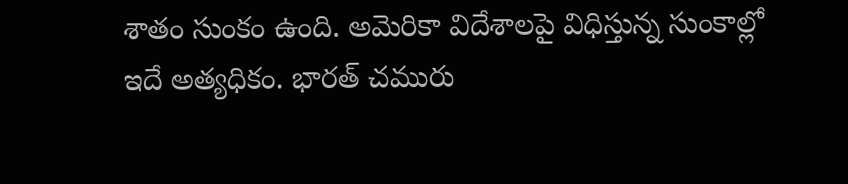శాతం సుంకం ఉంది. అమెరికా విదేశాలపై విధిస్తున్న సుంకాల్లో ఇదే అత్యధికం. భారత్ చమురు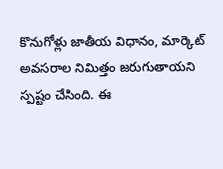కొనుగోళ్లు జాతీయ విధానం, మార్కెట్ అవసరాల నిమిత్తం జరుగుతాయని స్పష్టం చేసింది. ఈ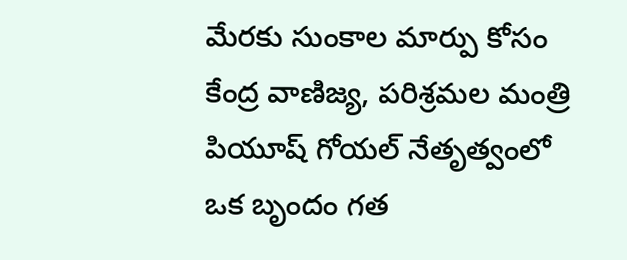మేరకు సుంకాల మార్పు కోసం కేంద్ర వాణిజ్య, పరిశ్రమల మంత్రి పియూష్ గోయల్ నేతృత్వంలో ఒక బృందం గత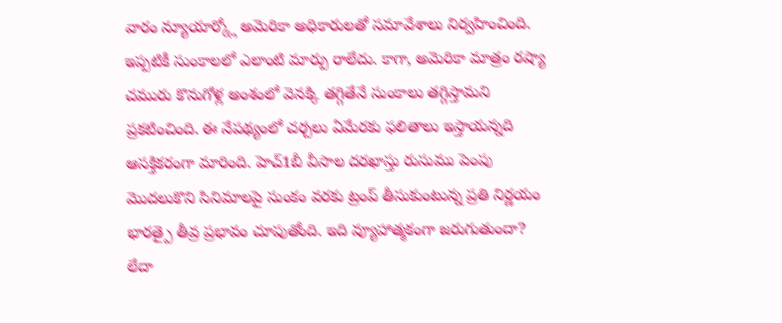వారం న్యూయార్క్లో అమెరికా అధికారులతో సమావేశాలు నిర్వహించింది. ఇప్పటికీ సుంకాలలో ఎలాంటి మార్పు రాలేదు. కాగా, అమెరికా మాత్రం రష్యా చమురు కొనుగోళ్ల అంశంలో వెనక్కి తగ్గితేనే సుంకాలు తగ్గిస్తామని ప్రకటించింది. ఈ నేపథ్యంలో చర్చలు ఏమేరకు ఫలితాలు ఇస్తాయన్నది ఆసక్తికరంగా మారింది. హెచ్1బీ వీసాల దరఖాస్తు రుసుము పెంపు మొదలుకొని సినిమాలపై సుంకం వరకు ట్రంప్ తీసుకుంటున్న ప్రతి నిర్ణయం భారత్పై తీవ్ర ప్రభావం చూపుతోంది. ఇది వ్యూహాత్మకంగా జరుగుతుందా? లేదా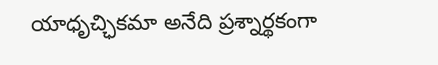యాధృచ్ఛికమా అనేది ప్రశ్నార్థకంగా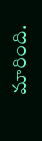మారింది.